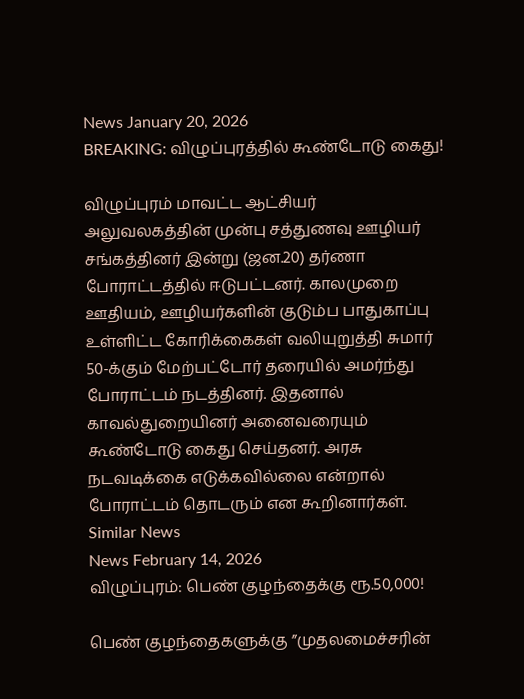News January 20, 2026
BREAKING: விழுப்புரத்தில் கூண்டோடு கைது!

விழுப்புரம் மாவட்ட ஆட்சியர் அலுவலகத்தின் முன்பு சத்துணவு ஊழியர் சங்கத்தினர் இன்று (ஜன.20) தர்ணா போராட்டத்தில் ஈடுபட்டனர். காலமுறை ஊதியம், ஊழியர்களின் குடும்ப பாதுகாப்பு உள்ளிட்ட கோரிக்கைகள் வலியுறுத்தி சுமார் 50-க்கும் மேற்பட்டோர் தரையில் அமர்ந்து போராட்டம் நடத்தினர். இதனால் காவல்துறையினர் அனைவரையும் கூண்டோடு கைது செய்தனர். அரசு நடவடிக்கை எடுக்கவில்லை என்றால் போராட்டம் தொடரும் என கூறினார்கள்.
Similar News
News February 14, 2026
விழுப்புரம்: பெண் குழந்தைக்கு ரூ.50,000!

பெண் குழந்தைகளுக்கு ”முதலமைச்சரின்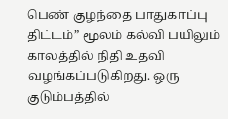பெண் குழந்தை பாதுகாப்பு திட்டம்” மூலம் கல்வி பயிலும் காலத்தில் நிதி உதவி வழங்கப்படுகிறது. ஒரு குடும்பத்தில்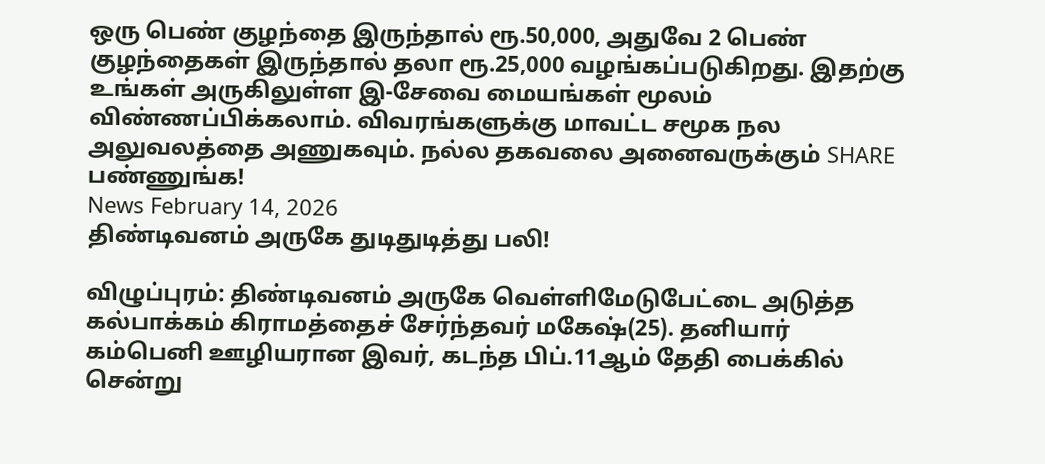ஒரு பெண் குழந்தை இருந்தால் ரூ.50,000, அதுவே 2 பெண் குழந்தைகள் இருந்தால் தலா ரூ.25,000 வழங்கப்படுகிறது. இதற்கு உங்கள் அருகிலுள்ள இ-சேவை மையங்கள் மூலம் விண்ணப்பிக்கலாம். விவரங்களுக்கு மாவட்ட சமூக நல அலுவலத்தை அணுகவும். நல்ல தகவலை அனைவருக்கும் SHARE பண்ணுங்க!
News February 14, 2026
திண்டிவனம் அருகே துடிதுடித்து பலி!

விழுப்புரம்: திண்டிவனம் அருகே வெள்ளிமேடுபேட்டை அடுத்த கல்பாக்கம் கிராமத்தைச் சேர்ந்தவர் மகேஷ்(25). தனியார் கம்பெனி ஊழியரான இவர், கடந்த பிப்.11ஆம் தேதி பைக்கில் சென்று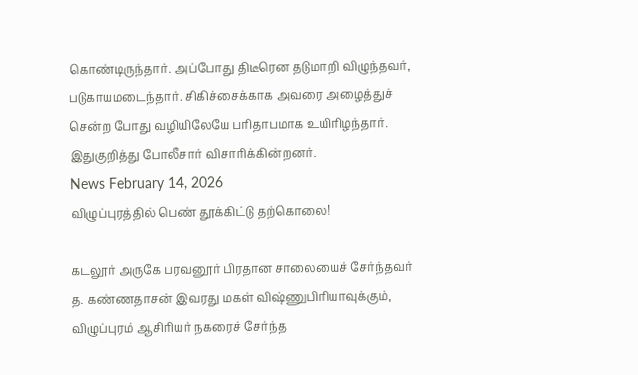கொண்டிருந்தார். அப்போது திடீரென தடுமாறி விழுந்தவர், படுகாயமடைந்தார். சிகிச்சைக்காக அவரை அழைத்துச் சென்ற போது வழியிலேயே பரிதாபமாக உயிரிழந்தார். இதுகுறித்து போலீசார் விசாரிக்கின்றனர்.
News February 14, 2026
விழுப்புரத்தில் பெண் தூக்கிட்டு தற்கொலை!

கடலூர் அருகே பரவனூர் பிரதான சாலையைச் சேர்ந்தவர் த. கண்ணதாசன் இவரது மகள் விஷ்ணுபிரியாவுக்கும், விழுப்புரம் ஆசிரியர் நகரைச் சேர்ந்த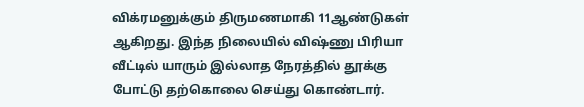விக்ரமனுக்கும் திருமணமாகி 11ஆண்டுகள் ஆகிறது. இந்த நிலையில் விஷ்ணு பிரியா வீட்டில் யாரும் இல்லாத நேரத்தில் தூக்கு போட்டு தற்கொலை செய்து கொண்டார்.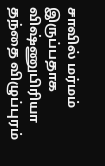சாவில் மர்மம் இருப்பதாக விஷ்ணுபிரியா தந்தை விழுப்புரம்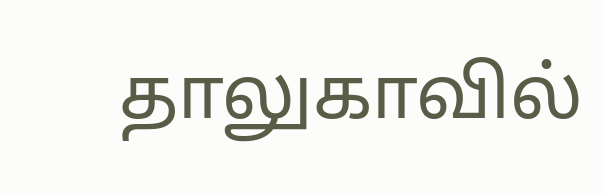தாலுகாவில்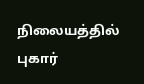நிலையத்தில் புகார்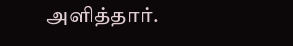அளித்தார்.